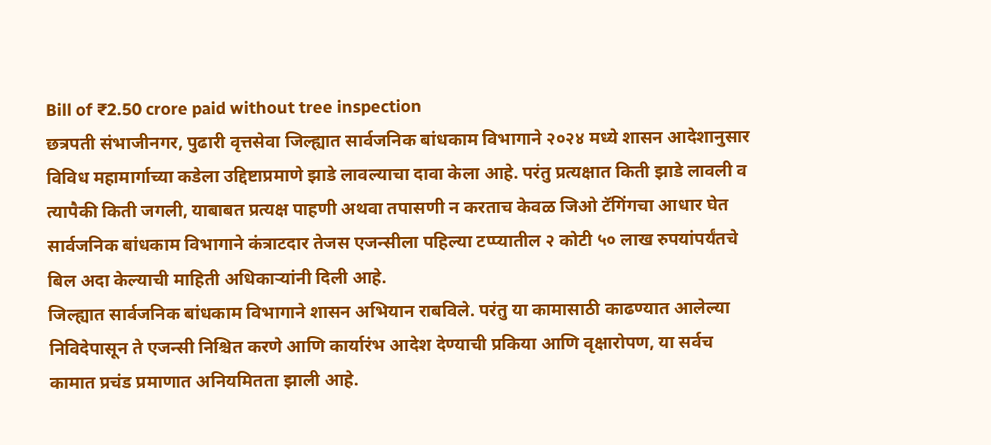Bill of ₹2.50 crore paid without tree inspection
छत्रपती संभाजीनगर, पुढारी वृत्तसेवा जिल्ह्यात सार्वजनिक बांधकाम विभागाने २०२४ मध्ये शासन आदेशानुसार विविध महामार्गाच्या कडेला उद्दिष्टाप्रमाणे झाडे लावल्याचा दावा केला आहे. परंतु प्रत्यक्षात किती झाडे लावली व त्यापैकी किती जगली, याबाबत प्रत्यक्ष पाहणी अथवा तपासणी न करताच केवळ जिओ टॅगिंगचा आधार घेत सार्वजनिक बांधकाम विभागाने कंत्राटदार तेजस एजन्सीला पहिल्या टप्प्यातील २ कोटी ५० लाख रुपयांपर्यंतचे बिल अदा केल्याची माहिती अधिकाऱ्यांनी दिली आहे.
जिल्ह्यात सार्वजनिक बांधकाम विभागाने शासन अभियान राबविले. परंतु या कामासाठी काढण्यात आलेल्या निविदेपासून ते एजन्सी निश्चित करणे आणि कार्यारंभ आदेश देण्याची प्रकिया आणि वृक्षारोपण, या सर्वच कामात प्रचंड प्रमाणात अनियमितता झाली आहे.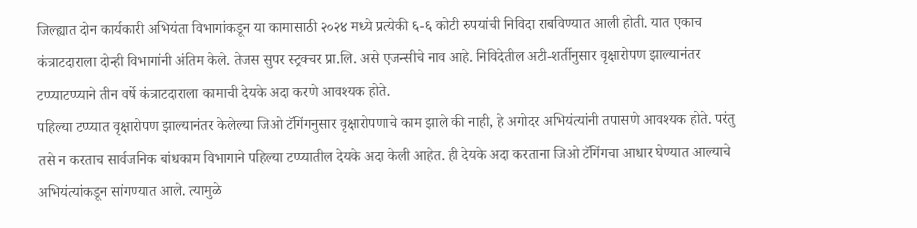जिल्ह्यात दोन कार्यकारी अभियंता विभागांकडून या कामासाठी २०२४ मध्ये प्रत्येकी ६-६ कोटी रुपयांची निविदा राबविण्यात आली होती. यात एकाच कंत्राटदाराला दोन्ही विभागांनी अंतिम केले. तेजस सुपर स्ट्रक्चर प्रा.लि. असे एजन्सीचे नाव आहे. निविदेतील अटी-शर्तीनुसार वृक्षारोपण झाल्यानंतर टप्प्याटप्प्याने तीन वर्षे कंत्राटदाराला कामाची देयके अदा करणे आवश्यक होते.
पहिल्या टप्प्यात वृक्षारोपण झाल्यानंतर केलेल्या जिओ टॅगिंगनुसार वृक्षारोपणाचे काम झाले की नाही, हे अगोदर अभियंत्यांनी तपासणे आवश्यक होते. परंतु तसे न करताच सार्वजनिक बांधकाम विभागाने पहिल्या टप्प्यातील देयके अदा केली आहेत. ही देयके अदा करताना जिओ टॅगिंगचा आधार घेण्यात आल्याचे अभियंत्यांकडून सांगण्यात आले. त्यामुळे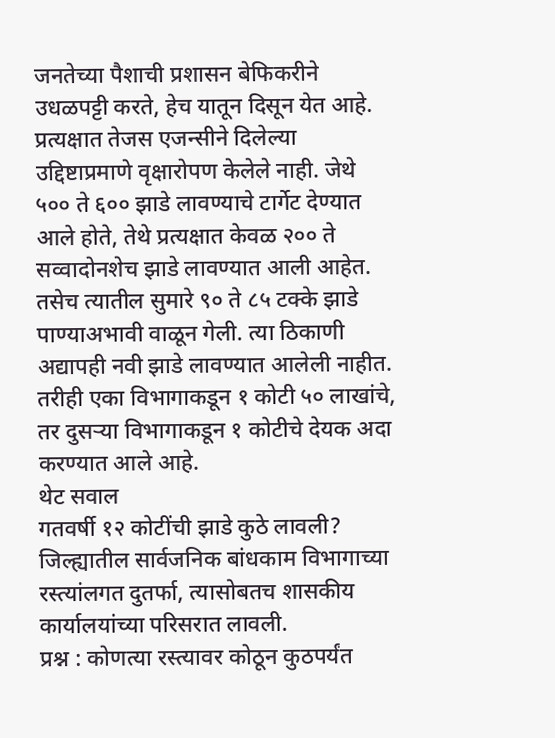जनतेच्या पैशाची प्रशासन बेफिकरीने उधळपट्टी करते, हेच यातून दिसून येत आहे. प्रत्यक्षात तेजस एजन्सीने दिलेल्या उद्दिष्टाप्रमाणे वृक्षारोपण केलेले नाही. जेथे ५०० ते ६०० झाडे लावण्याचे टार्गेट देण्यात आले होते, तेथे प्रत्यक्षात केवळ २०० ते सव्वादोनशेच झाडे लावण्यात आली आहेत. तसेच त्यातील सुमारे ९० ते ८५ टक्के झाडे पाण्याअभावी वाळून गेली. त्या ठिकाणी अद्यापही नवी झाडे लावण्यात आलेली नाहीत. तरीही एका विभागाकडून १ कोटी ५० लाखांचे, तर दुसऱ्या विभागाकडून १ कोटीचे देयक अदा करण्यात आले आहे.
थेट सवाल
गतवर्षी १२ कोटींची झाडे कुठे लावली?
जिल्ह्यातील सार्वजनिक बांधकाम विभागाच्या रस्त्यांलगत दुतर्फा, त्यासोबतच शासकीय कार्यालयांच्या परिसरात लावली.
प्रश्न : कोणत्या रस्त्यावर कोठून कुठपर्यंत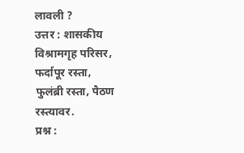लावली ?
उत्तर : शासकीय विश्रामगृह परिसर, फर्दापूर रस्ता,
फुलंब्री रस्ता, पैठण रस्त्यावर.
प्रश्न :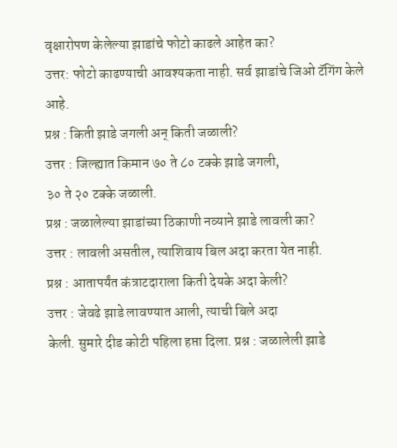वृक्षारोपण केलेल्या झाडांचे फोटो काढले आहेत का?
उत्तर: फोटो काढण्याची आवश्यकता नाही. सर्व झाडांचे जिओ टॅगिंग केले आहे.
प्रश्न : किती झाडे जगली अन् किती जळाली?
उत्तर : जिल्ह्यात किमान ७० ते ८० टक्के झाडे जगली,
३० ते २० टक्के जळाली.
प्रश्न : जळालेल्या झाडांच्या ठिकाणी नव्याने झाडे लावली का?
उत्तर : लावली असतील, त्याशिवाय बिल अदा करता येत नाही.
प्रश्न : आतापर्यंत कंत्राटदाराला किती देयके अदा केली?
उत्तर : जेवढे झाडे लावण्यात आली, त्याची बिले अदा
केली. सुमारे दीड कोटी पहिला हप्ता दिला. प्रश्न : जळालेली झाडे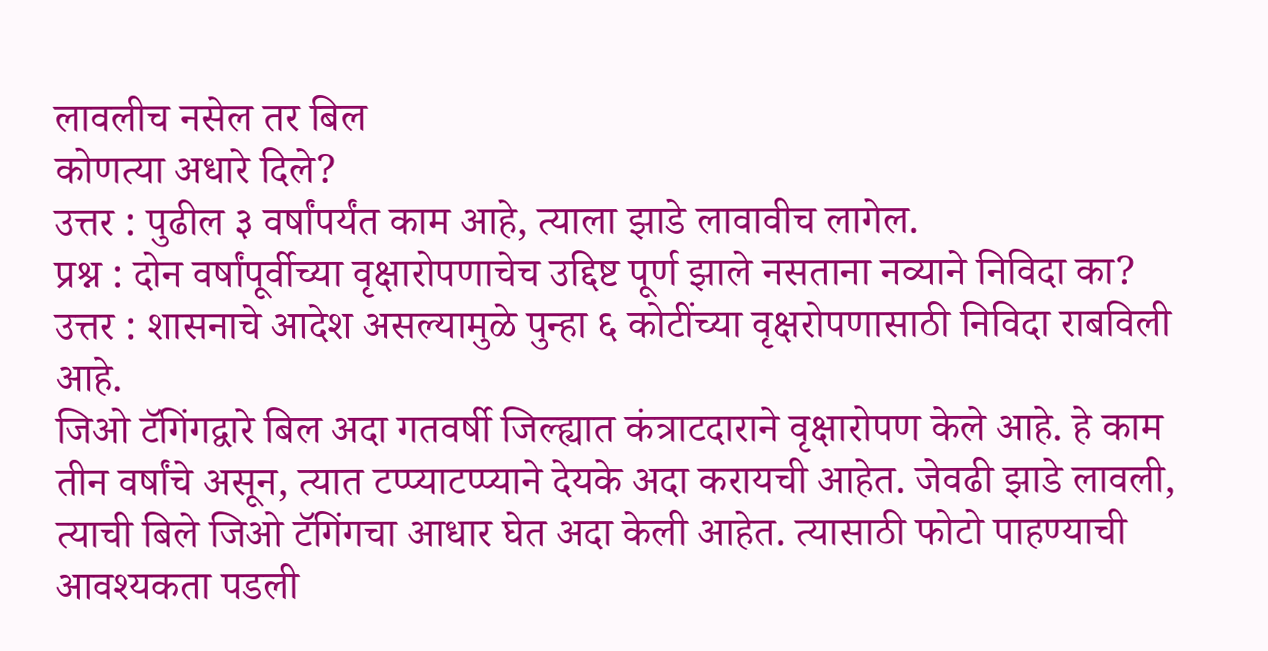लावलीच नसेल तर बिल
कोणत्या अधारे दिले?
उत्तर : पुढील ३ वर्षांपर्यंत काम आहे, त्याला झाडे लावावीच लागेल.
प्रश्न : दोन वर्षांपूर्वीच्या वृक्षारोपणाचेच उद्दिष्ट पूर्ण झाले नसताना नव्याने निविदा का?
उत्तर : शासनाचे आदेश असल्यामुळे पुन्हा ६ कोटींच्या वृक्षरोपणासाठी निविदा राबविली आहे.
जिओ टॅगिंगद्वारे बिल अदा गतवर्षी जिल्ह्यात कंत्राटदाराने वृक्षारोपण केले आहे. हे काम तीन वर्षांचे असून, त्यात टप्प्याटप्प्याने देयके अदा करायची आहेत. जेवढी झाडे लावली, त्याची बिले जिओ टॅगिंगचा आधार घेत अदा केली आहेत. त्यासाठी फोटो पाहण्याची आवश्यकता पडली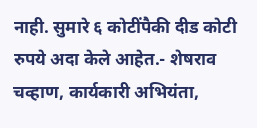नाही. सुमारे ६ कोटींपैकी दीड कोटी रुपये अदा केले आहेत.- शेषराव चव्हाण, कार्यकारी अभियंता,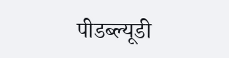पीडब्ल्यूडी